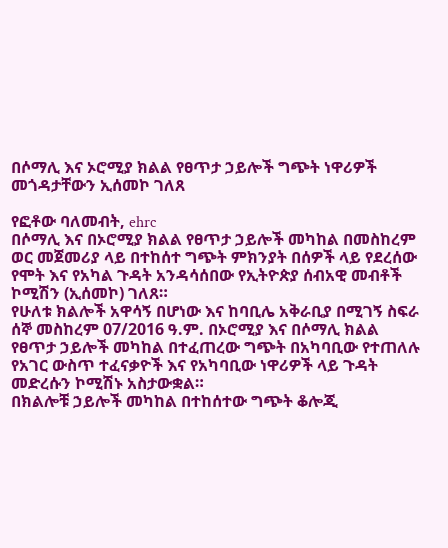በሶማሊ እና ኦሮሚያ ክልል የፀጥታ ኃይሎች ግጭት ነዋሪዎች መጎዳታቸውን ኢሰመኮ ገለጸ

የፎቶው ባለመብት, ehrc
በሶማሊ እና በኦሮሚያ ክልል የፀጥታ ኃይሎች መካከል በመስከረም ወር መጀመሪያ ላይ በተከሰተ ግጭት ምክንያት በሰዎች ላይ የደረሰው የሞት እና የአካል ጉዳት አንዳሳሰበው የኢትዮጵያ ሰብአዊ መብቶች ኮሚሽን (ኢሰመኮ) ገለጸ።
የሁለቱ ክልሎች አዋሳኝ በሆነው እና ከባቢሌ አቅራቢያ በሚገኝ ስፍራ ሰኞ መስከረም 07/2016 ዓ.ም. በኦሮሚያ እና በሶማሊ ክልል የፀጥታ ኃይሎች መካከል በተፈጠረው ግጭት በአካባቢው የተጠለሉ የአገር ውስጥ ተፈናቃዮች እና የአካባቢው ነዋሪዎች ላይ ጉዳት መድረሱን ኮሚሽኑ አስታውቋል።
በክልሎቹ ኃይሎች መካከል በተከሰተው ግጭት ቆሎጂ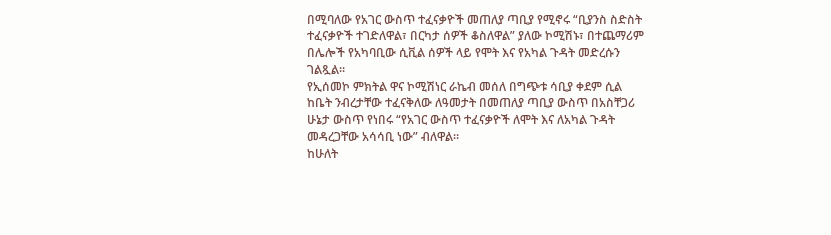በሚባለው የአገር ውስጥ ተፈናቃዮች መጠለያ ጣቢያ የሚኖሩ “ቢያንስ ስድስት ተፈናቃዮች ተገድለዋል፣ በርካታ ሰዎች ቆስለዋል” ያለው ኮሚሽኑ፣ በተጨማሪም በሌሎች የአካባቢው ሲቪል ሰዎች ላይ የሞት እና የአካል ጉዳት መድረሱን ገልጿል።
የኢሰመኮ ምክትል ዋና ኮሚሽነር ራኬብ መሰለ በግጭቱ ሳቢያ ቀደም ሲል ከቤት ንብረታቸው ተፈናቅለው ለዓመታት በመጠለያ ጣቢያ ውስጥ በአስቸጋሪ ሁኔታ ውስጥ የነበሩ “የአገር ውስጥ ተፈናቃዮች ለሞት እና ለአካል ጉዳት መዳረጋቸው አሳሳቢ ነው” ብለዋል።
ከሁለት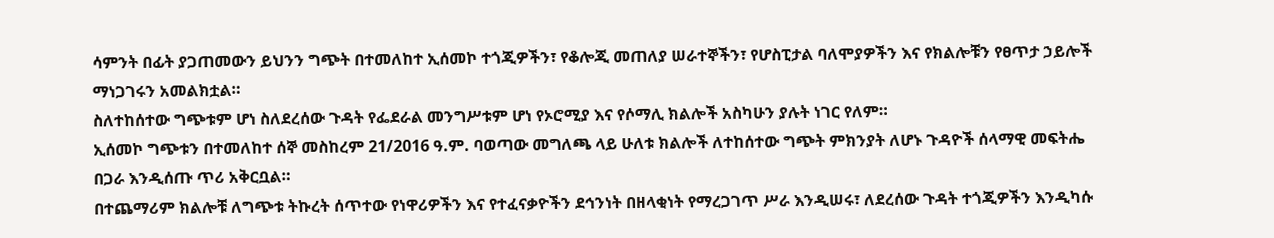ሳምንት በፊት ያጋጠመውን ይህንን ግጭት በተመለከተ ኢሰመኮ ተጎጂዎችን፣ የቆሎጂ መጠለያ ሠራተኞችን፣ የሆስፒታል ባለሞያዎችን እና የክልሎቹን የፀጥታ ኃይሎች ማነጋገሩን አመልክቷል።
ስለተከሰተው ግጭቱም ሆነ ስለደረሰው ጉዳት የፌደራል መንግሥቱም ሆነ የኦሮሚያ እና የሶማሊ ክልሎች አስካሁን ያሉት ነገር የለም።
ኢሰመኮ ግጭቱን በተመለከተ ሰኞ መስከረም 21/2016 ዓ.ም. ባወጣው መግለጫ ላይ ሁለቱ ክልሎች ለተከሰተው ግጭት ምክንያት ለሆኑ ጉዳዮች ሰላማዊ መፍትሔ በጋራ እንዲሰጡ ጥሪ አቅርቧል።
በተጨማሪም ክልሎቹ ለግጭቱ ትኩረት ሰጥተው የነዋሪዎችን እና የተፈናቃዮችን ደኅንነት በዘላቂነት የማረጋገጥ ሥራ እንዲሠሩ፣ ለደረሰው ጉዳት ተጎጂዎችን እንዲካሱ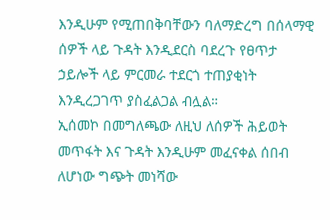እንዲሁም የሚጠበቅባቸውን ባለማድረግ በሰላማዊ ሰዎች ላይ ጉዳት እንዲደርስ ባደረጉ የፀጥታ ኃይሎች ላይ ምርመራ ተደርጎ ተጠያቂነት እንዲረጋገጥ ያስፈልጋል ብሏል።
ኢሰመኮ በመግለጫው ለዚህ ለሰዎች ሕይወት መጥፋት እና ጉዳት እንዲሁም መፈናቀል ሰበብ ለሆነው ግጭት መነሻው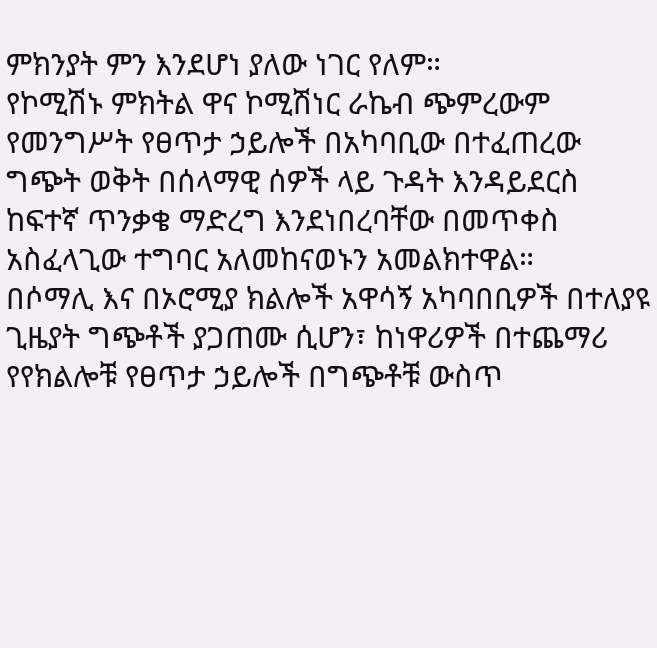ምክንያት ምን እንደሆነ ያለው ነገር የለም።
የኮሚሽኑ ምክትል ዋና ኮሚሽነር ራኬብ ጭምረውም የመንግሥት የፀጥታ ኃይሎች በአካባቢው በተፈጠረው ግጭት ወቅት በሰላማዊ ሰዎች ላይ ጉዳት እንዳይደርስ ከፍተኛ ጥንቃቄ ማድረግ እንደነበረባቸው በመጥቀስ አስፈላጊው ተግባር አለመከናወኑን አመልክተዋል።
በሶማሊ እና በኦሮሚያ ክልሎች አዋሳኝ አካባበቢዎች በተለያዩ ጊዜያት ግጭቶች ያጋጠሙ ሲሆን፣ ከነዋሪዎች በተጨማሪ የየክልሎቹ የፀጥታ ኃይሎች በግጭቶቹ ውስጥ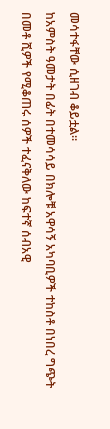መሳተፋቸው ሲዘገብ ቆይቷል።
ከአምስት ዓመታት በፊት በተመሳሳይ በክሎቹ አዋሳኝ አካባቢዎች ተከስቶ በነበረ ግጭት በመቶ ሺዎች የሚቆጠሩ ሰዎች ተፈናቅለው ከፍተኛ ሰብአዊ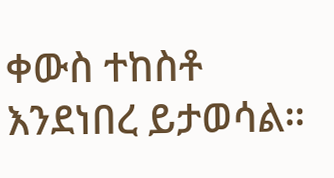ቀውስ ተከስቶ እንደነበረ ይታወሳል።